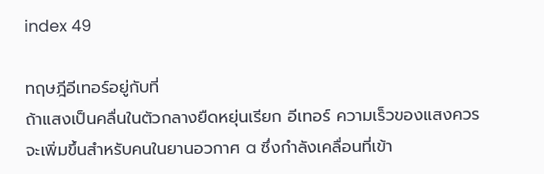index 49

ทฤษฎีอีเทอร์อยู่กับที่
ถ้าแสงเป็นคลื่นในตัวกลางยืดหยุ่นเรียก อีเทอร์ ความเร็วของแสงควรจะเพิ่มขึ้นสำหรับคนในยานอวกาศ a ซึ่งกำลังเคลื่อนที่เข้า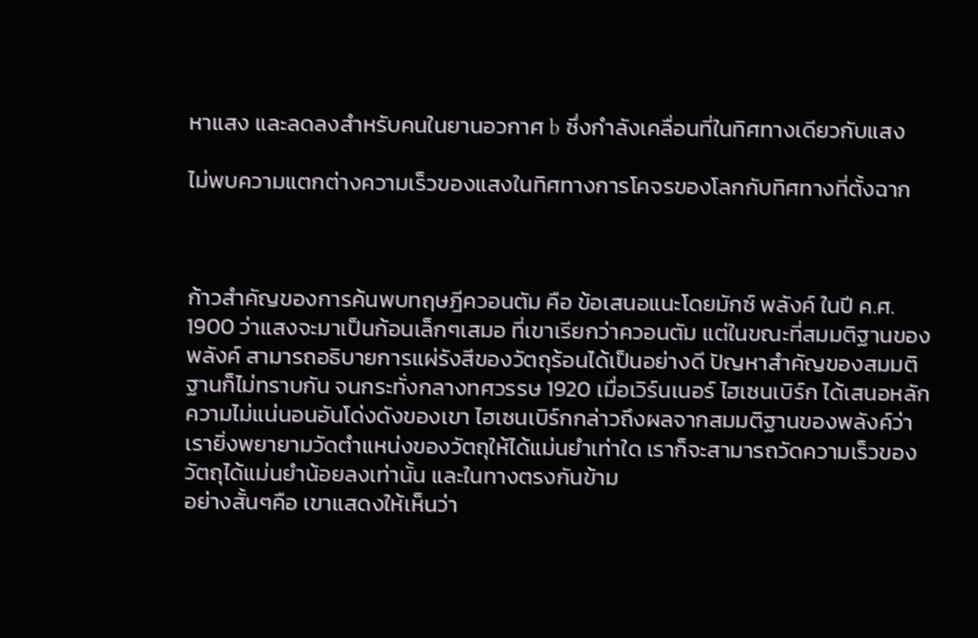หาแสง และลดลงสำหรับคนในยานอวกาศ b ซึ่งกำลังเคลื่อนที่ในทิศทางเดียวกับแสง

ไม่พบความแตกต่างความเร็วของแสงในทิศทางการโคจรของโลกกับทิศทางที่ตั้งฉาก



ก้าวสำคัญของการค้นพบทฤษฎีควอนตัม คือ ข้อเสนอแนะโดยมักซ์ พลังค์ ในปี ค.ศ. 1900 ว่าแสงจะมาเป็นก้อนเล็กๆเสมอ ที่เขาเรียกว่าควอนตัม แต่ในขณะที่สมมติฐานของพลังค์ สามารถอธิบายการแผ่รังสีของวัตถุร้อนได้เป็นอย่างดี ปัญหาสำคัญของสมมติฐานก็ไม่ทราบกัน จนกระทั่งกลางทศวรรษ 1920 เมื่อเวิร์นเนอร์ ไฮเซนเบิร์ก ได้เสนอหลักความไม่แน่นอนอันโด่งดังของเขา ไฮเซนเบิร์กกล่าวถึงผลจากสมมติฐานของพลังค์ว่า เรายิ่งพยายามวัดตำแหน่งของวัตถุให้ได้แม่นยำเท่าใด เราก็จะสามารถวัดความเร็วของวัตถุได้แม่นยำน้อยลงเท่านั้น และในทางตรงกันข้าม
อย่างสั้นๆคือ เขาแสดงให้เห็นว่า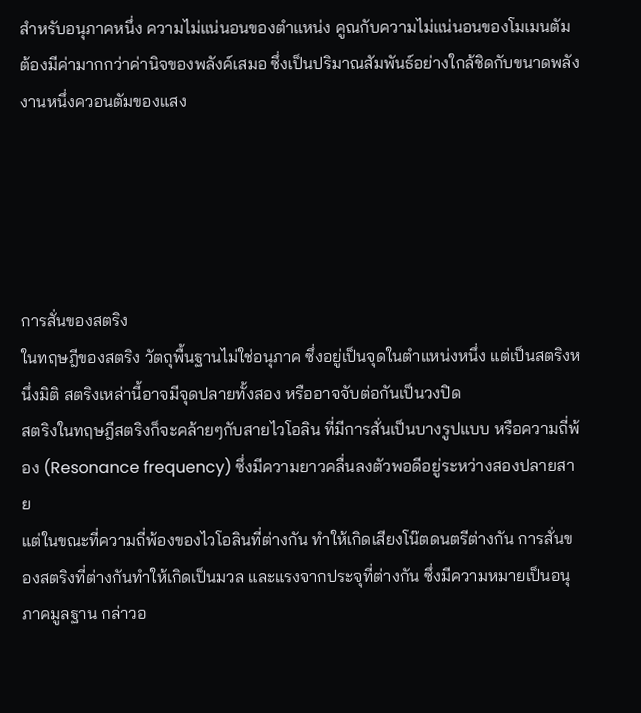สำหรับอนุภาคหนึ่ง ความไม่แน่นอนของตำแหน่ง คูณกับความไม่แน่นอนของโมเมนตัม ต้องมีค่ามากกว่าค่านิจของพลังค์เสมอ ซึ่งเป็นปริมาณสัมพันธ์อย่างใกล้ชิดกับขนาดพลังงานหนึ่งควอนตัมของแสง





การสั่นของสตริง
ในทฤษฎีของสตริง วัตถุพื้นฐานไม่ใช่อนุภาค ซึ่งอยู่เป็นจุดในตำแหน่งหนึ่ง แต่เป็นสตริงหนึ่งมิติ สตริงเหล่านี้อาจมีจุดปลายทั้งสอง หรืออาจจับต่อกันเป็นวงปิด
สตริงในทฤษฎีสตริงก็จะคล้ายๆกับสายไวโอลิน ที่มีการสั่นเป็นบางรูปแบบ หรือความถี่พ้อง (Resonance frequency) ซึ่งมีความยาวคลื่นลงตัวพอดีอยู่ระหว่างสองปลายสาย
แต่ในขณะที่ความถี่พ้องของไวโอลินที่ต่างกัน ทำให้เกิดเสียงโน๊ตดนตรีต่างกัน การสั่นของสตริงที่ต่างกันทำให้เกิดเป็นมวล และแรงจากประจุที่ต่างกัน ซึ่งมีความหมายเป็นอนุภาคมูลฐาน กล่าวอ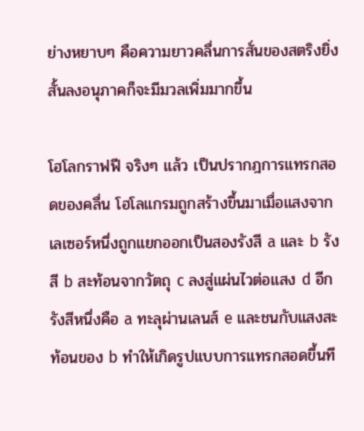ย่างหยาบๆ คือความยาวคลื่นการสั่นของสตริงยิ่งสั้นลงอนุภาคก็จะมีมวลเพิ่มมากขึ้น

โฮโลกราฟฟี จริงๆ แล้ว เป็นปรากฎการแทรกสอดของคลื่น โฮโลแกรมถูกสร้างขึ้นมาเมื่อแสงจากเลเซอร์หนึ่งถูกแยกออกเป็นสองรังสี a และ b รังสี b สะท้อนจากวัตถุ c ลงสู่แผ่นไวต่อแสง d อีกรังสีหนึ่งคือ a ทะลุผ่านเลนส์ e และชนกับแสงสะท้อนของ b ทำให้เกิดรูปแบบการแทรกสอดขึ้นที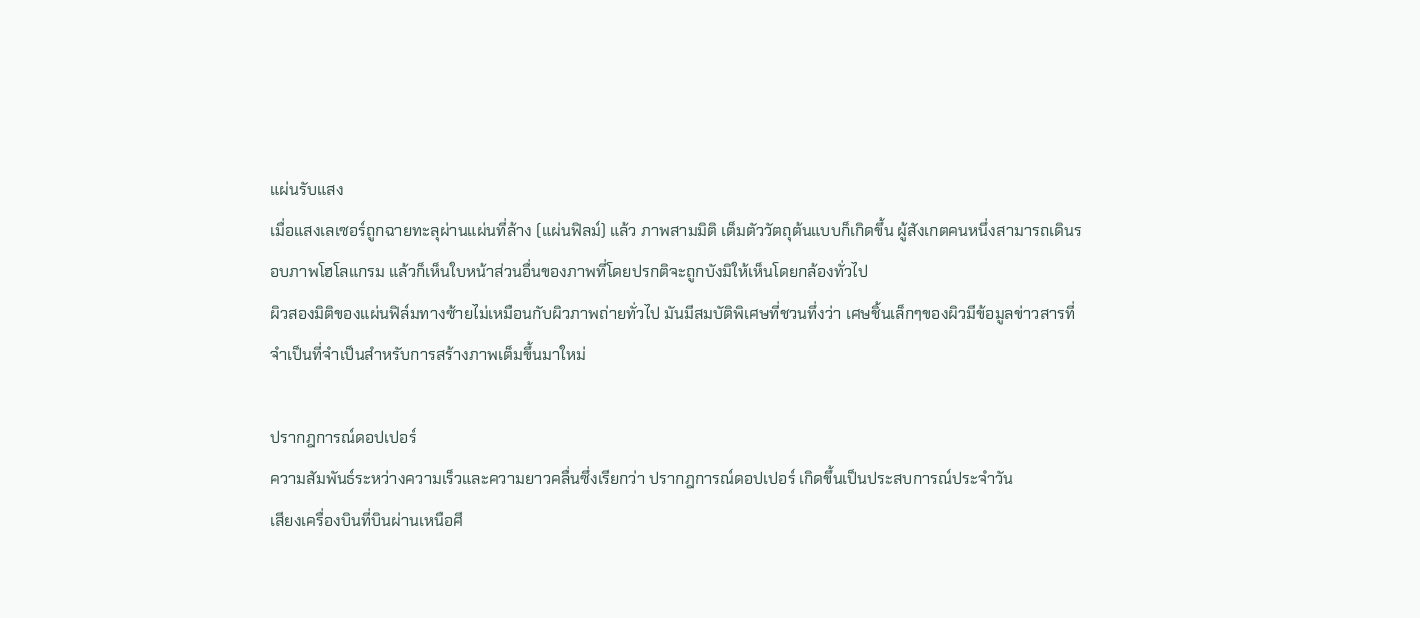แผ่นรับแสง
เมื่อแสงเลเซอร์ถูกฉายทะลุผ่านแผ่นที่ล้าง (แผ่นฟิลม์) แล้ว ภาพสามมิติ เต็มตัววัตถุต้นแบบก็เกิดขึ้น ผู้สังเกตคนหนึ่งสามารถเดินรอบภาพโฮโลแกรม แล้วก็เห็นใบหน้าส่วนอื่นของภาพที่โดยปรกติจะถูกบังมิให้เห็นโดยกล้องทั่วไป
ผิวสองมิติของแผ่นฟิล์มทางซ้ายไม่เหมือนกับผิวภาพถ่ายทั่วไป มันมีสมบัติพิเศษที่ชวนทึ่งว่า เศษชิ้นเล็กๆของผิวมีข้อมูลข่าวสารที่จำเป็นที่จำเป็นสำหรับการสร้างภาพเต็มขึ้นมาใหม่

ปรากฎการณ์ดอปเปอร์
ความสัมพันธ์ระหว่างความเร็วและความยาวคลื่นซึ่งเรียกว่า ปรากฎการณ์ดอปเปอร์ เกิดขึ้นเป็นประสบการณ์ประจำวัน
เสียงเครื่องบินที่บินผ่านเหนือศี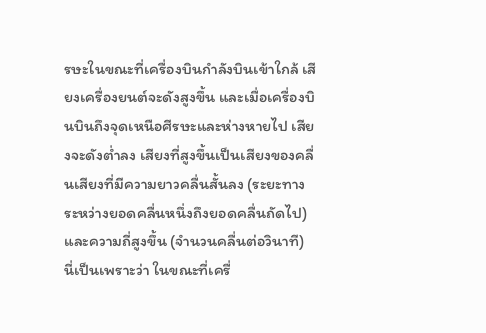รษะในขณะที่เครื่องบินกำลังบินเข้าใกล้ เสียงเครื่องยนต์จะดังสูงขึ้น และเมื่อเครื่องบินบินถึงจุดเหนือศีรษะและห่างหายไป เสียงจะดังต่ำลง เสียงที่สูงขึ้นเป็นเสียงของคลื่นเสียงที่มีความยาวคลื่นสั้นลง (ระยะทางระหว่างยอดคลื่นหนึ่งถึงยอดคลื่นถัดไป) และความถี่สูงขึ้น (จำนวนคลื่นต่อวินาที)
นี่เป็นเพราะว่า ในขณะที่เครื่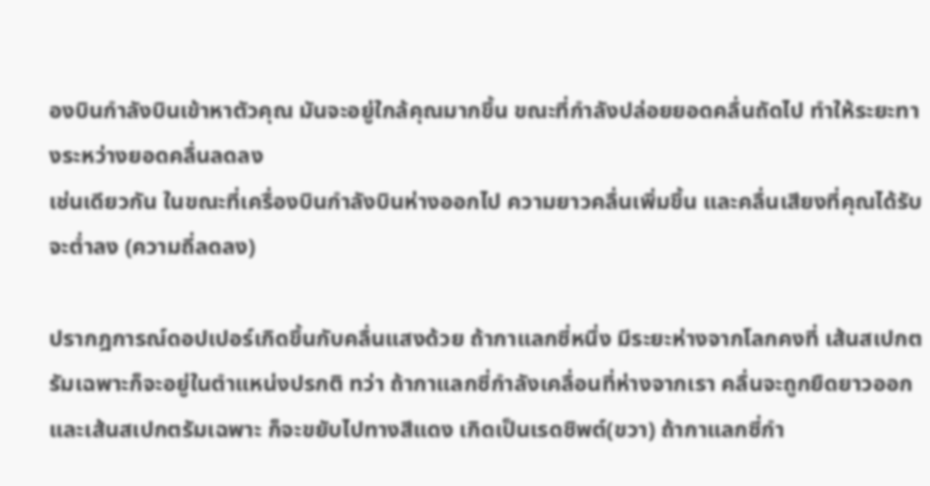องบินกำลังบินเข้าหาตัวคุณ มันจะอยู่ใกล้คุณมากขึ้น ขณะที่กำลังปล่อยยอดคลื่นถัดไป ทำให้ระยะทางระหว่างยอดคลื่นลดลง
เช่นเดียวกัน ในขณะที่เครื่องบินกำลังบินห่างออกไป ความยาวคลื่นเพิ่มขึ้น และคลื่นเสียงที่คุณได้รับจะต่ำลง (ความถี่ลดลง)

ปรากฎการณ์ดอปเปอร์เกิดขึ้นกับคลื่นแสงด้วย ถ้ากาแลกซี่หนึ่ง มีระยะห่างจากโลกคงที่ เส้นสเปกตรัมเฉพาะก็จะอยู่ในตำแหน่งปรกติ ทว่า ถ้ากาแลกซี่กำลังเคลื่อนที่ห่างจากเรา คลื่นจะถูกยืดยาวออก และเส้นสเปกตรัมเฉพาะ ก็จะขยับไปทางสีแดง เกิดเป็นเรดชิพต์(ขวา) ถ้ากาแลกซี่กำ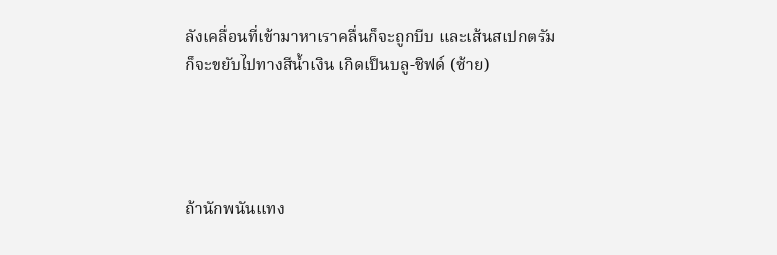ลังเคลื่อนที่เข้ามาหาเราคลื่นก็จะถูกบีบ และเส้นสเปกตรัมก็จะขยับไปทางสีน้ำเงิน เกิดเป็นบลู-ชิฟด์ (ซ้าย)




ถ้านักพนันแทง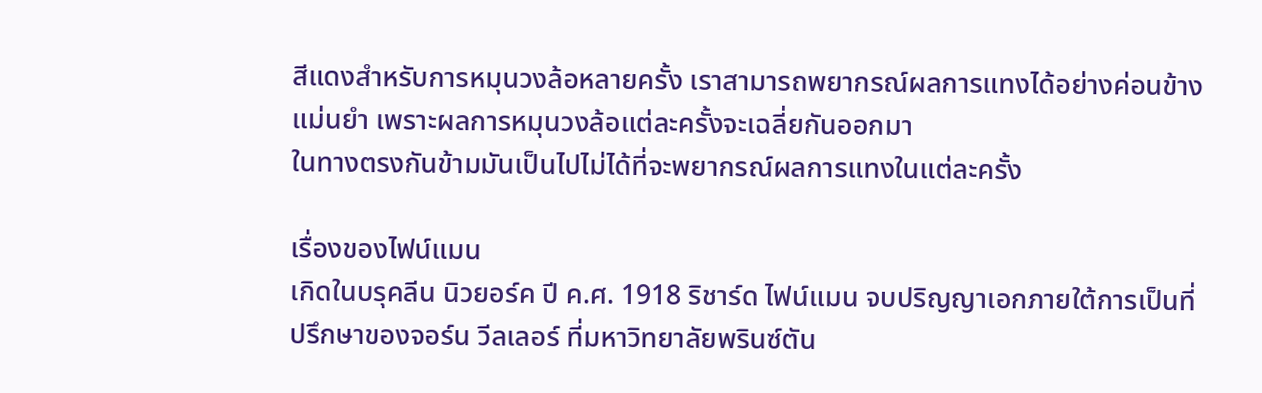สีแดงสำหรับการหมุนวงล้อหลายครั้ง เราสามารถพยากรณ์ผลการแทงได้อย่างค่อนข้างแม่นยำ เพราะผลการหมุนวงล้อแต่ละครั้งจะเฉลี่ยกันออกมา
ในทางตรงกันข้ามมันเป็นไปไม่ได้ที่จะพยากรณ์ผลการแทงในแต่ละครั้ง

เรื่องของไฟน์แมน
เกิดในบรุคลีน นิวยอร์ค ปี ค.ศ. 1918 ริชาร์ด ไฟน์แมน จบปริญญาเอกภายใต้การเป็นที่ปรึกษาของจอร์น วีลเลอร์ ที่มหาวิทยาลัยพรินซ์ตัน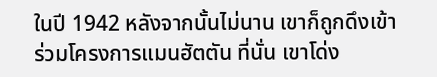ในปี 1942 หลังจากนั้นไม่นาน เขาก็ถูกดึงเข้าร่วมโครงการแมนฮัตตัน ที่นั่น เขาโด่ง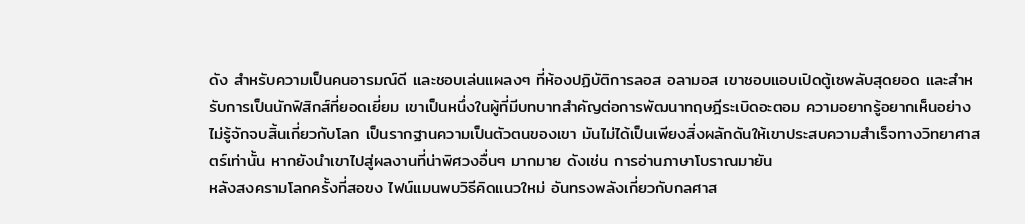ดัง สำหรับความเป็นคนอารมณ์ดี และชอบเล่นแผลงๆ ที่ห้องปฏิบัติการลอส อลามอส เขาชอบแอบเปิดตู้เซพลับสุดยอด และสำหรับการเป็นนักฟิสิกส์ที่ยอดเยี่ยม เขาเป็นหนึ่งในผู้ที่มีบทบาทสำคัญต่อการพัฒนาทฤษฎีระเบิดอะตอม ความอยากรู้อยากเห็นอย่างไม่รู้จักจบสิ้นเกี่ยวกับโลก เป็นรากฐานความเป็นตัวตนของเขา มันไม่ได้เป็นเพียงสิ่งผลักดันให้เขาประสบความสำเร็จทางวิทยาศาสตร์เท่านั้น หากยังนำเขาไปสู่ผลงานที่น่าพิศวงอื่นๆ มากมาย ดังเช่น การอ่านภาษาโบราณมายัน
หลังสงครามโลกครั้งที่สอฃง ไฟน์แมนพบวิธีคิดแนวใหม่ อันทรงพลังเกี่ยวกับกลศาส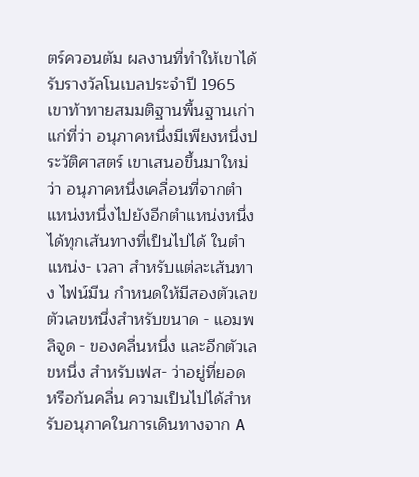ตร์ควอนตัม ผลงานที่ทำให้เขาได้รับรางวัลโนเบลประจำปี 1965 เขาท้าทายสมมติฐานพื้นฐานเก่าแก่ที่ว่า อนุภาคหนึ่งมีเพียงหนึ่งประวัติศาสตร์ เขาเสนอขึ้นมาใหม่ว่า อนุภาคหนึ่งเคลื่อนที่จากตำแหน่งหนึ่งไปยังอีกตำแหน่งหนึ่ง ได้ทุกเส้นทางที่เป็นไปได้ ในตำแหน่ง- เวลา สำหรับแต่ละเส้นทาง ไฟน์มีน กำหนดให้มีสองตัวเลข ตัวเลขหนึ่งสำหรับขนาด - แอมพลิจูด - ของคลื่นหนึ่ง และอีกตัวเลขหนึ่ง สำหรับเฟส- ว่าอยู่ที่ยอด หรือก้นคลื่น ความเป็นไปได้สำหรับอนุภาคในการเดินทางจาก A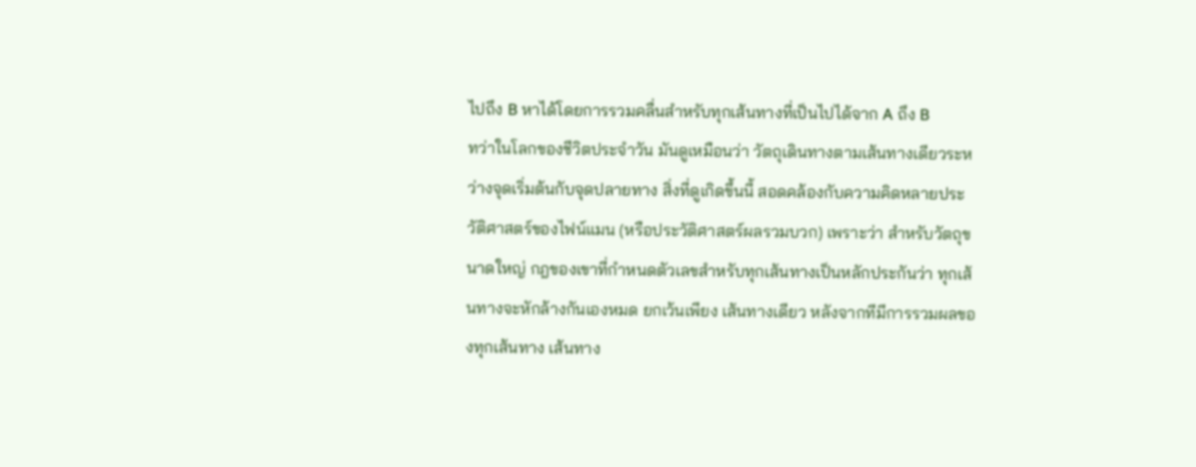ไปถึง B หาได้โดยการรวมคลื่นสำหรับทุกเส้นทางที่เป็นไปได้จาก A ถึง B
ทว่าในโลกของชีวิตประจำวัน มันดูเหมือนว่า วัตถุเดินทางตามเส้นทางเดียวระหว่างจุดเริ่มต้นกับจุดปลายทาง สิ่งที่ดูเกิดขึ้นนี้ สอดคล้องกับความคิดหลายประวัติศาสตร์ของไฟน์แมน (หรือประวัติศาสตร์ผลรวมบวก) เพราะว่า สำหรับวัตถุขนาดใหญ่ กฎของเขาที่กำหนดตัวเลขสำหรับทุกเส้นทางเป็นหลักประกันว่า ทุกเส้นทางจะหักล้างกันเองหมด ยกเว้นเพียง เส้นทางเดียว หลังจากทีมีการรวมผลของทุกเส้นทาง เส้นทาง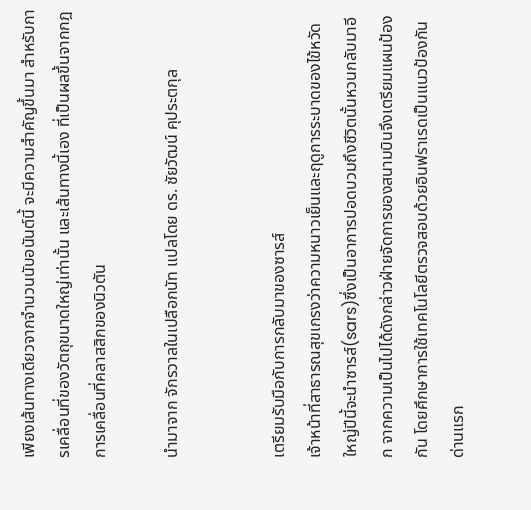เพียงเส้นทางเดียวจากจำนวนนับอนันต์นี้ จะมีความสำคัญขึ้นมา สำหรับการเคลื่อนที่ของวัตถุขนาดใหญ่เท่านั้น และเส้นทางนี้เอง ที่เป็นผลขึ้นจากกฎการเคลื่อนที่คลาสสิกของนิวตัน

นำมาจาก จักรวาลในเปลือกนัท แปลโดย ดร. ชัยวัฒน์ คุประตกุล


เตรียมรับมือกับการกลับมาของซารส์
เจ้าหน้าที่สาธารณสุขเกรงว่าความหนาวเย็นและฤดูการระบาดของไข้หวัดใหญ่ปีนี้จะนำซารส์(sars)ซึ่งเป็นอาการปอดบวมถึงชีวิตนั้นหวนกลับมาอีก จากความเป็นไปได้ดังกล่าวฝ่ายจัดการของสนามบินจึงเตรียมแผนป้องกัน โดยศึกษาการใช้เทคโนโลยีตรวจสอบด้วยอินฟราเรดเป็นแนวป้องกันด่านแรก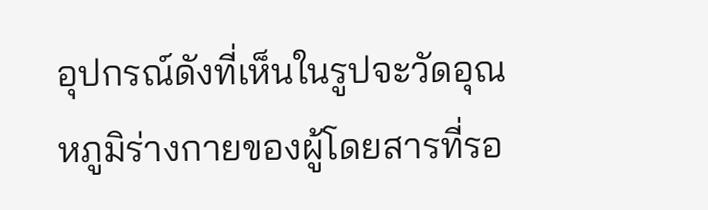อุปกรณ์ดังที่เห็นในรูปจะวัดอุณหภูมิร่างกายของผู้โดยสารที่รอ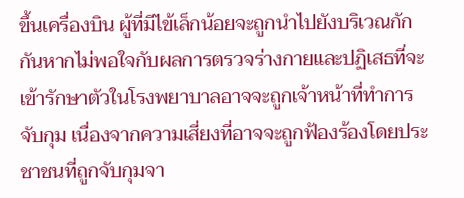ขึ้นเครื่องบิน ผู้ที่มีไข้เล็กน้อยจะถูกนำไปยังบริเวณกักกันหากไม่พอใจกับผลการตรวจร่างกายและปฏิเสธที่จะเข้ารักษาตัวในโรงพยาบาลอาจจะถูกเจ้าหน้าที่ทำการจับกุม เนื่องจากความเสี่ยงที่อาจจะถูกฟ้องร้องโดยประชาชนที่ถูกจับกุมจา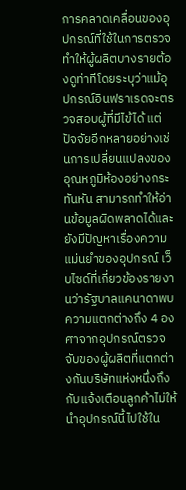การคลาดเคลื่อนของอุปกรณ์ที่ใช้ในการตรวจ ทำให้ผู้ผลิตบางรายต้องดูท่าทีโดยระบุว่าแม้อุปกรณ์อินฟราเรดจะตรวจสอบผู้ที่มีไข้ได้ แต่ปัจจัยอีกหลายอย่างเช่นการเปลี่ยนแปลงของอุณหภูมิห้องอย่างกระทันหัน สามารถทำให้อ่านข้อมูลผิดพลาดได้และยังมีปัญหาเรื่องความแม่นยำของอุปกรณ์ เว็บไซด์ที่เกี่ยวข้องรายงานว่ารัฐบาลแคนาดาพบความแตกต่างถึง 4 องศาจากอุปกรณ์ตรวจจับของผู้ผลิตที่แตกต่างกันบริษัทแห่งหนึ่งถึงกับแจ้งเตือนลูกค้าไม่ให้นำอุปกรณ์นี้ไปใช้ใน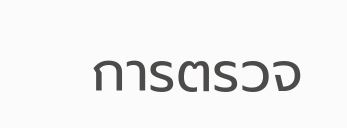การตรวจ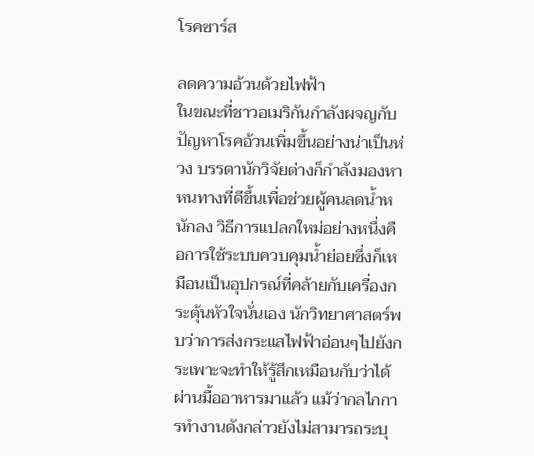โรคซาร์ส

ลดความอ้วนด้วยไฟฟ้า
ในขณะที่ชาวอเมริกันกำลังผจญกับปัญหาโรคอ้วนเพิ่มขึ้นอย่างน่าเป็นห่วง บรรดานักวิจัยต่างก็กำลังมองหาหนทางที่ดีขึ้นเพื่อช่วยผู้คนลดน้ำหนักลง วิธีการแปลกใหม่อย่างหนึ่งคือการใช้ระบบควบคุมน้ำย่อยซึ่งก็เหมือนเป็นอุปกรณ์ที่คล้ายกับเครื่องกระตุ้นหัวใจนั่นเอง นักวิทยาศาสตร์พบว่าการส่งกระแสไฟฟ้าอ่อนๆไปยังกระเพาะจะทำให้รู้สึกเหมือนกับว่าได้ผ่านมื้ออาหารมาแล้ว แม้ว่ากลไกการทำงานดังกล่าวยังไม่สามารถระบุ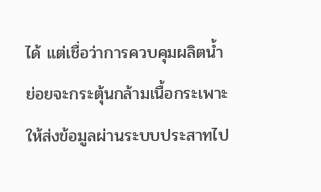ได้ แต่เชื่อว่าการควบคุมผลิตน้ำย่อยจะกระตุ้นกล้ามเนื้อกระเพาะให้ส่งข้อมูลผ่านระบบประสาทไป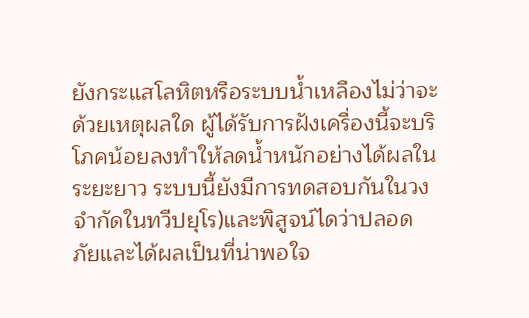ยังกระแสโลหิตหรือระบบน้ำเหลืองไม่ว่าจะด้วยเหตุผลใด ผู้ได้รับการฝังเครื่องนี้จะบริโภคน้อยลงทำให้ลดน้ำหนักอย่างได้ผลในระยะยาว ระบบนี้ยังมีการทดสอบกันในวงจำกัดในทวีปยุโร)และพิสูจน์ไดว่าปลอดภัยและได้ผลเป็นที่น่าพอใจ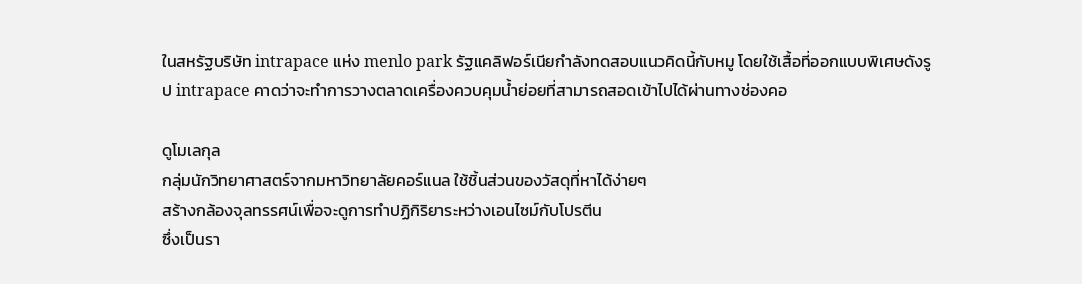ในสหรัฐบริษัท intrapace แห่ง menlo park รัฐแคลิฟอร์เนียกำลังทดสอบแนวคิดนี้กับหมู โดยใช้เสื้อที่ออกแบบพิเศษดังรูป intrapace คาดว่าจะทำการวางตลาดเครื่องควบคุมน้ำย่อยที่สามารถสอดเข้าไปได้ผ่านทางช่องคอ

ดูโมเลกุล
กลุ่มนักวิทยาศาสตร์จากมหาวิทยาลัยคอร์แนล ใช้ชิ้นส่วนของวัสดุที่หาได้ง่ายๆ
สร้างกล้องจุลทรรศน์เพื่อจะดูการทำปฏิกิริยาระหว่างเอนไซม์กับโปรตีน
ซึ่งเป็นรา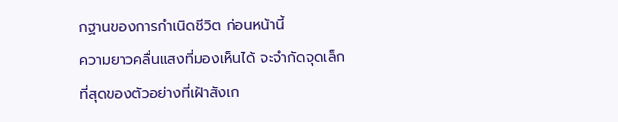กฐานของการกำเนิดชีวิต ก่อนหน้านี้
ความยาวคลื่นแสงที่มองเห็นได้ จะจำกัดจุดเล็กที่สุดของตัวอย่างที่เฝ้าสังเก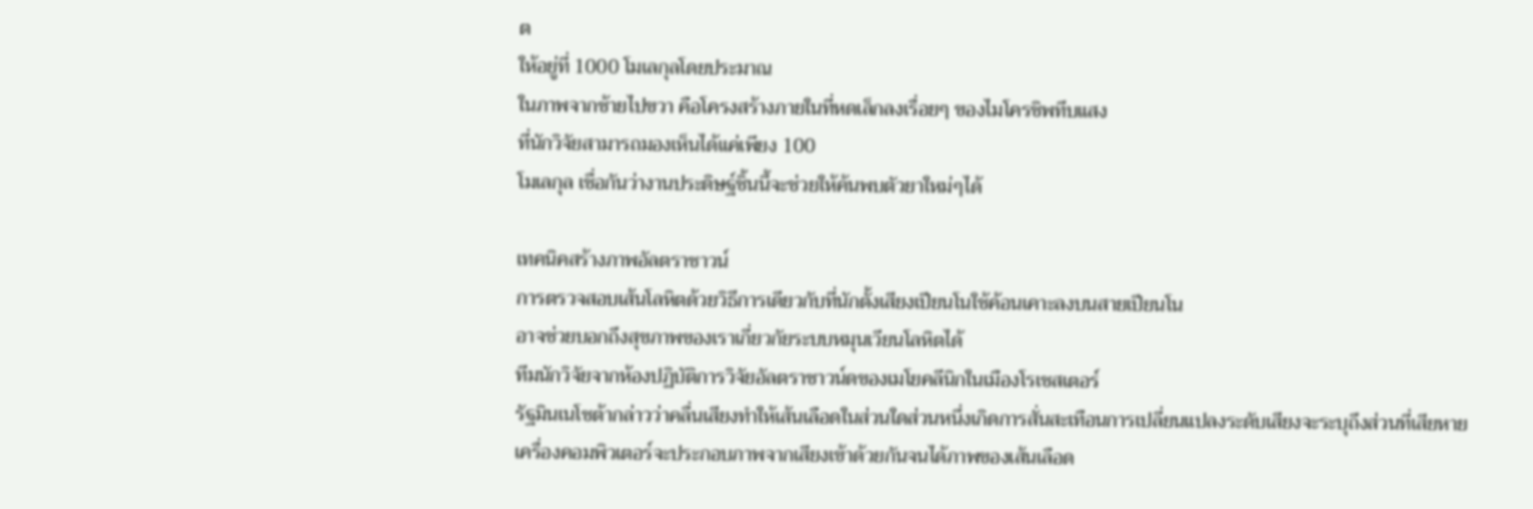ต
ให้อยู่ที่ 1000 โมเลกุลโดยประมาณ
ในภาพจากซ้ายไปขวา คือโครงสร้างภายในที่หดเล็กลงเรื่อยๆ ของไมโครชิพทึบแสง
ที่นักวิจัยสามารถมองเห็นได้แค่เพียง 100
โมเลกุล เชื่อกันว่างานประดิษฐ์ชิ้นนี้จะช่วยให้ค้นพบตัวยาใหม่ๆได้

เทคนิคสร้างภาพอัลตราซาวน์
การตรวจสอบเส้นโลหิตด้วยวิธีการเดียวกับที่นักตั้งเสียงเปียนโนใช้ค้อนเคาะลงบนสายเปียนโน
อาจช่วยบอกถึงสุขภาพของเราเกี่ยวกัยระบบหมุนเวียนโลหิตได้
ทีมนักวิจัยจากห้องปฏิบัติการวิจัยอัลตราซาวน์ดของเมโยคลีนิกในเมืองโรเชสเตอร์
รัฐมินเนโซต้ากล่าวว่าคลื่นเสียงทำให้เส้นเลือดในส่วนใดส่วนหนึ่งเกิดการสั่นสะเทือนการเปลี่ยนแปลงระดับเสียงจะระบุถึงส่วนที่เสียหาย
เครื่องคอมพิวเตอร์จะประกอบภาพจากเสียงเข้าด้วยกันจนได้ภาพของเส้นเลือด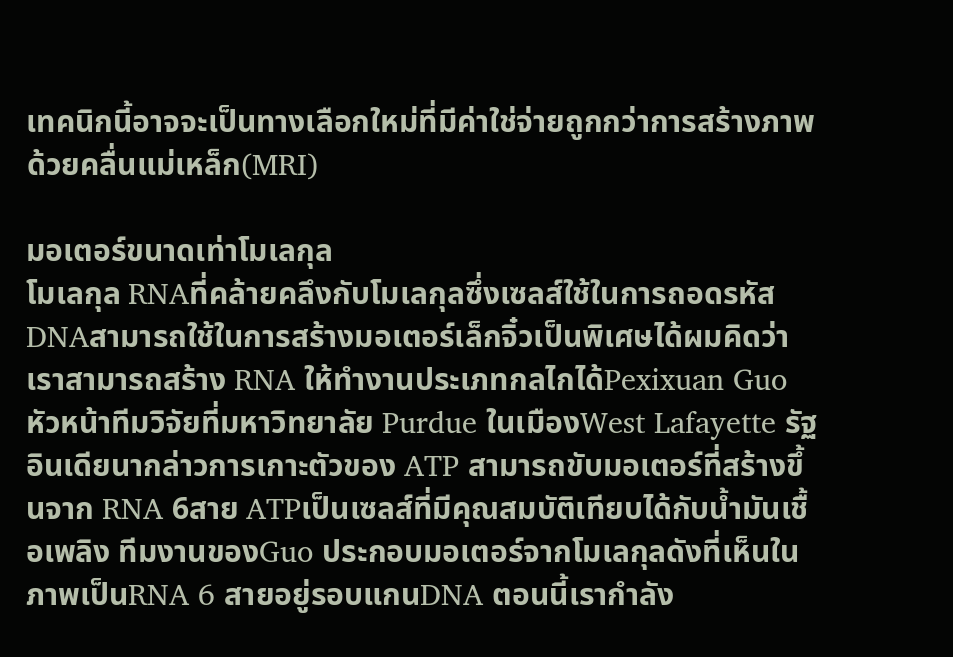เทคนิกนี้อาจจะเป็นทางเลือกใหม่ที่มีค่าใช่จ่ายถูกกว่าการสร้างภาพด้วยคลื่นแม่เหล็ก(MRI)

มอเตอร์ขนาดเท่าโมเลกุล
โมเลกุล RNAที่คล้ายคลึงกับโมเลกุลซึ่งเซลส์ใช้ในการถอดรหัส DNAสามารถใช้ในการสร้างมอเตอร์เล็กจิ๋วเป็นพิเศษได้ผมคิดว่าเราสามารถสร้าง RNA ให้ทำงานประเภทกลไกได้Pexixuan Guo หัวหน้าทีมวิจัยที่มหาวิทยาลัย Purdue ในเมืองWest Lafayette รัฐอินเดียนากล่าวการเกาะตัวของ ATP สามารถขับมอเตอร์ที่สร้างขึ้นจาก RNA 6สาย ATPเป็นเซลส์ที่มีคุณสมบัติเทียบได้กับน้ำมันเชื้อเพลิง ทีมงานของGuo ประกอบมอเตอร์จากโมเลกุลดังที่เห็นในภาพเป็นRNA 6 สายอยู่รอบแกนDNA ตอนนี้เรากำลัง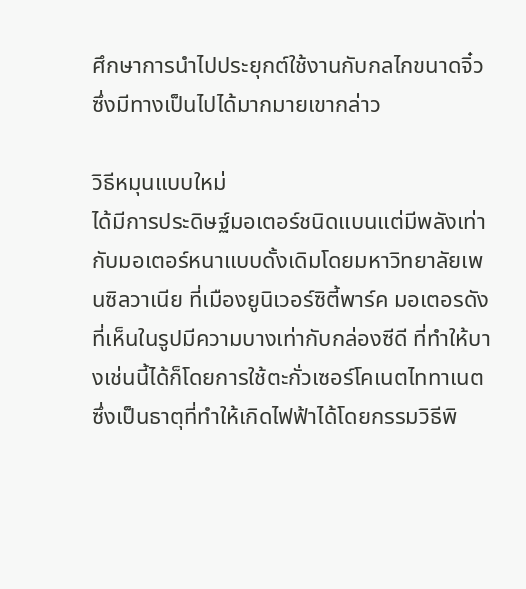ศึกษาการนำไปประยุกต์ใช้งานกับกลไกขนาดจิ๋วซึ่งมีทางเป็นไปได้มากมายเขากล่าว

วิธีหมุนแบบใหม่
ได้มีการประดิษฐ์มอเตอร์ชนิดแบนแต่มีพลังเท่ากับมอเตอร์หนาแบบดั้งเดิมโดยมหาวิทยาลัยเพนซิลวาเนีย ที่เมืองยูนิเวอร์ซิตี้พาร์ค มอเตอรดังที่เห็นในรูปมีความบางเท่ากับกล่องซีดี ที่ทำให้บางเช่นนี้ได้ก็โดยการใช้ตะกั่วเซอร์โคเนตไททาเนต ซึ่งเป็นธาตุที่ทำให้เกิดไฟฟ้าได้โดยกรรมวิธีพิ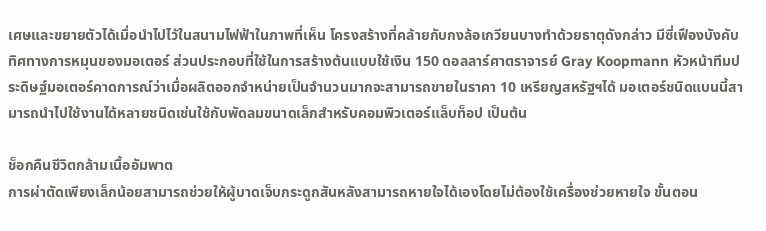เศษและขยายตัวได้เมื่อนำไปไว้ในสนามไฟฟ้าในภาพที่เห็น โครงสร้างที่คล้ายกับกงล้อเกวียนบางทำด้วยธาตุดังกล่าว มีซี่เฟืองบังคับทิศทางการหมุนของมอเตอร์ ส่วนประกอบที่ใช้ในการสร้างต้นแบบใช้เงิน 150 ดอลลาร์ศาตราจารย์ Gray Koopmann หัวหน้าทีมประดิษฐ์มอเตอร์คาดการณ์ว่าเมื่อผลิตออกจำหน่ายเป็นจำนวนมากจะสามารถขายในราคา 10 เหรียญสหรัฐฯได้ มอเตอร์ชนิดแบนนี้สามารถนำไปใช้งานได้หลายชนิดเช่นใช้กับพัดลมขนาดเล็กสำหรับคอมพิวเตอร์แล็บท็อป เป็นต้น

ช็อกคืนชีวิตกล้ามเนื้ออัมพาต
การผ่าตัดเพียงเล็กน้อยสามารถช่วยให้ผู้บาดเจ็บกระดูกสันหลังสามารถหายใจได้เองโดยไม่ต้องใช้เครื่องช่วยหายใจ ขั้นตอน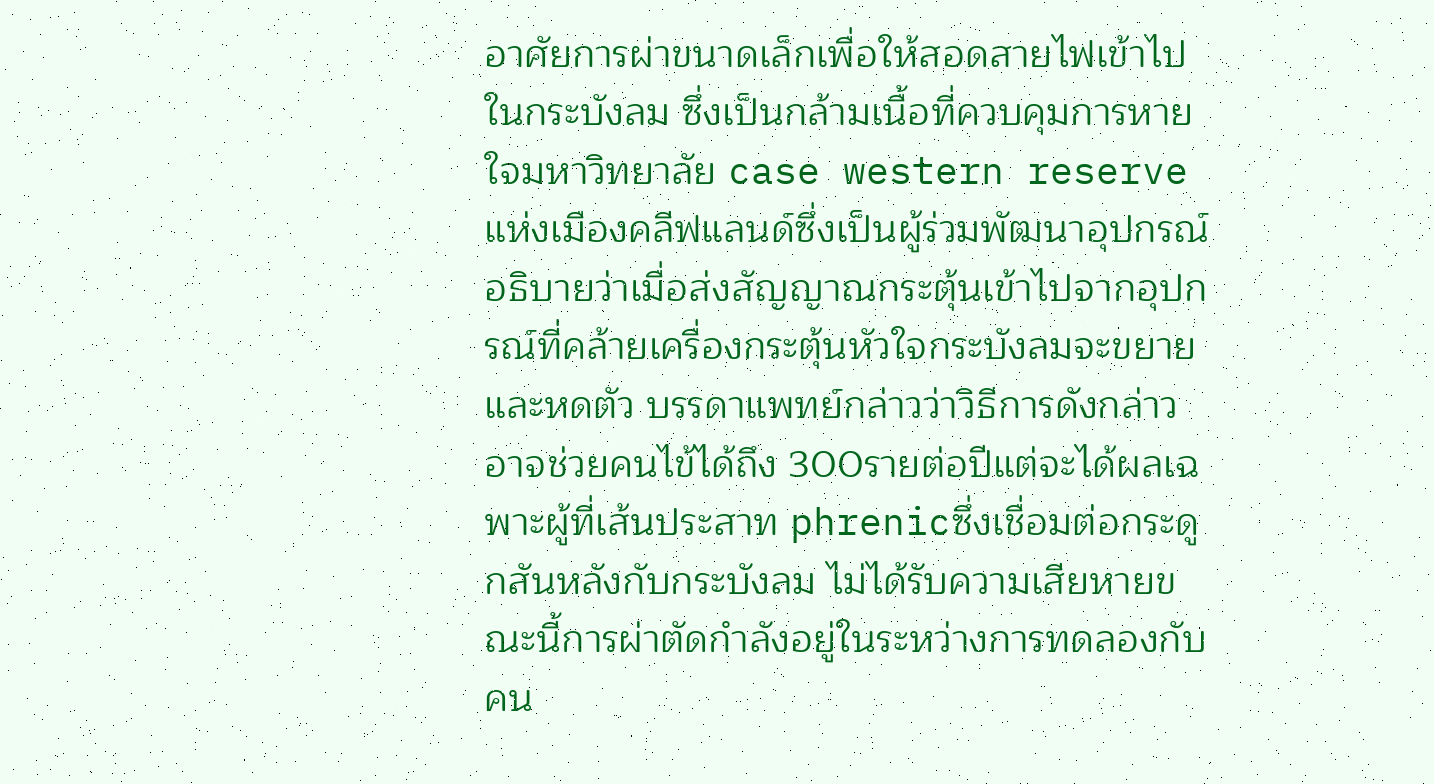อาศัยการผ่าขนาดเล็กเพื่อให้สอดสายไฟเข้าไปในกระบังลม ซึ่งเป็นกล้ามเนื้อที่ควบคุมการหายใจมหาวิทยาลัย case western reserve แห่งเมืองคลีฟแลนด์ซึ่งเป็นผู้ร่วมพัฒนาอุปกรณ์อธิบายว่าเมื่อส่งสัญญาณกระตุ้นเข้าไปจากอุปกรณ์ที่คล้ายเครื่องกระตุ้นหัวใจกระบังลมจะขยายและหดตัว บรรดาแพทย์กล่าวว่าวิธีการดังกล่าวอาจช่วยคนไข้ได้ถึง 300รายต่อปีแต่จะได้ผลเฉพาะผู้ที่เส้นประสาท phrenicซึ่งเชื่อมต่อกระดูกสันหลังกับกระบังลม ไม่ได้รับความเสียหายขณะนี้การผ่าตัดกำลังอยู่ในระหว่างการทดลองกับคน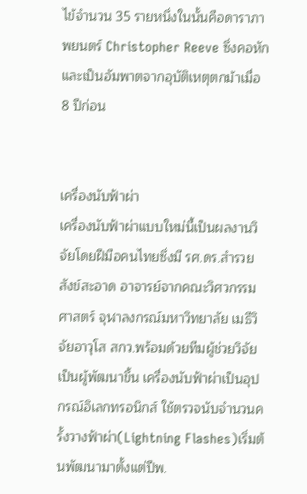ไข้จำนวน 35 รายหนึ่งในนั้นคือดาราภาพยนตร์ Christopher Reeve ซึ่งคอหักและเป็นอัมพาตจากอุบัติเหตุตกม้าเมื่อ 8 ปีก่อน


เครื่องนับฟ้าผ่า
เครื่องนับฟ้าผ่าแบบใหม่นี้เป็นผลงานวิจัยโดยฝีมือคนไทยซึ่งมี รศ.ดร.สำรวย สังข์สะอาด อาจารย์จากคณะวิศวกรรมศาสตร์ จุฬาลงกรณ์มหาวิทยาลัย เมธีวิจัยอาวุโส สกว.พร้อมด้วยทีมผู้ช่วยวิจัยเป็นผู้พัฒนาขึ้น เครื่องนับฟ้าผ่าเป็นอุปกรณ์อิเลกทรอนิกส์ ใช้ตรวจนับจำนวนครั้งวางฟ้าผ่า(Lightning Flashes)เริ่มต้นพัฒนามาตั้งแต่ปีพ.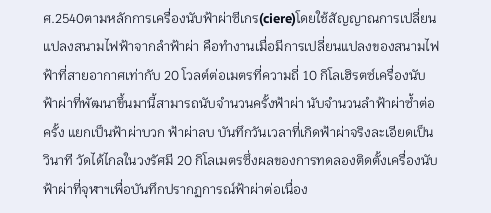ศ.2540ตามหลักการเครื่องนับฟ้าผ่าซีเกร(ciere)โดยใช้สัญญาณการเปลี่ยนแปลงสนามไฟฟ้าจากลำฟ้าผ่า คือทำงานเมื่อมีการเปลี่ยนแปลงของสนามไฟฟ้าที่สายอากาศเท่ากับ 20 โวลต์ต่อเมตรที่ความถี่ 10 กิโลเฮิรตซ์เครื่องนับฟ้าผ่าที่พัฒนาขึ้นมานี้สามารถนับจำนวนครั้งฟ้าผ่า นับจำนวนลำฟ้าผ่าซ้ำต่อครั้ง แยกเป็นฟ้าผ่าบวก ฟ้าผ่าลบ บันทึกวันเวลาที่เกิดฟ้าผ่าจริงละเอียดเป็นวินาที วัดได้ไกลในวงรัศมี 20 กิโลเมตรซึ่งผลของการทดลองติดตั้งเครื่องนับฟ้าผ่าที่จุฬาฯเพื่อบันทึกปรากฏการณ์ฟ้าผ่าต่อเนื่อง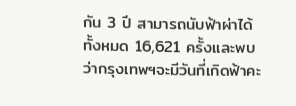กัน 3 ปี สามารถนับฟ้าผ่าได้ทั้งหมด 16,621 ครั้งและพบว่ากรุงเทพฯจะมีวันที่เกิดฟ้าคะ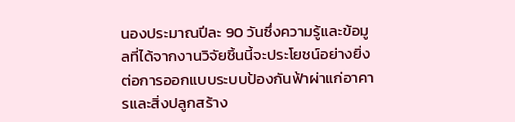นองประมาณปีละ 90 วันซึ่งความรู้และข้อมูลที่ได้จากงานวิจัยชิ้นนี้จะประโยชน์อย่างยิ่งต่อการออกแบบระบบป้องกันฟ้าผ่าแก่อาคารและสิ่งปลูกสร้าง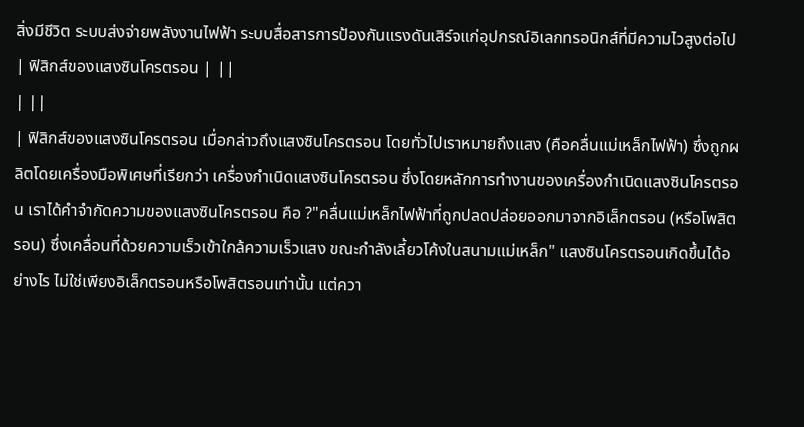สิ่งมีชีวิต ระบบส่งจ่ายพลังงานไฟฟ้า ระบบสื่อสารการป้องกันแรงดันเสิร์จแก่อุปกรณ์อิเลกทรอนิกส์ที่มีความไวสูงต่อไป
| ฟิสิกส์ของแสงซินโครตรอน | ||
| ||
| ฟิสิกส์ของแสงซินโครตรอน เมื่อกล่าวถึงแสงซินโครตรอน โดยทั่วไปเราหมายถึงแสง (คือคลื่นแม่เหล็กไฟฟ้า) ซึ่งถูกผลิตโดยเครื่องมือพิเศษที่เรียกว่า เครื่องกำเนิดแสงซินโครตรอน ซึ่งโดยหลักการทำงานของเครื่องกำเนิดแสงซินโครตรอน เราได้คำจำกัดความของแสงซินโครตรอน คือ ?"คลื่นแม่เหล็กไฟฟ้าที่ถูกปลดปล่อยออกมาจากอิเล็กตรอน (หรือโพสิตรอน) ซึ่งเคลื่อนที่ด้วยความเร็วเข้าใกล้ความเร็วแสง ขณะกำลังเลี้ยวโค้งในสนามแม่เหล็ก" แสงซินโครตรอนเกิดขึ้นได้อย่างไร ไม่ใช่เพียงอิเล็กตรอนหรือโพสิตรอนเท่านั้น แต่ควา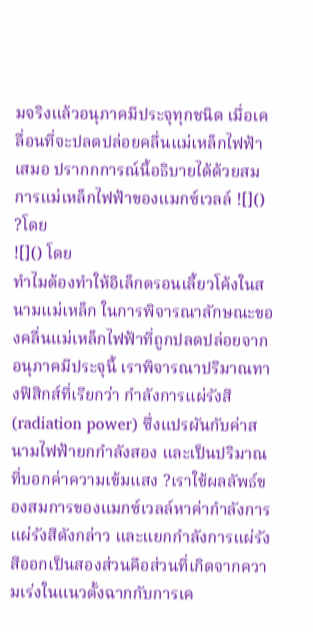มจริงแล้วอนุภาคมีประจุทุกชนิด เมื่อเคลื่อนที่จะปลดปล่อยคลื่นแม่เหล็กไฟฟ้าเสมอ ปรากกการณ์นี้อธิบายได้ด้วยสมการแม่เหล็กไฟฟ้าของแมกซ์เวลล์ ![]() ?โดย
![]() โดย
ทำไมต้องทำให้อิเล็กตรอนเลี้ยวโค้งในสนามแม่เหล็ก ในการพิจารณาลักษณะของคลื่นแม่เหล็กไฟฟ้าที่ถูกปลดปล่อยจากอนุภาคมีประจุนี้ เราพิจารณาปริมาณทางฟิสิกส์ที่เรียกว่า กำลังการแผ่รังสี (radiation power) ซึ่งแปรผันกับค่าสนามไฟฟ้ายกกำลังสอง และเป็นปริมาณที่บอกค่าความเข้มแสง ?เราใช้ผลลัพธ์ของสมการของแมกซ์เวลล์หาค่ากำลังการแผ่รังสีดังกล่าว และแยกกำลังการแผ่รังสีออกเป็นสองส่วนคือส่วนที่เกิดจากความเร่งในแนวตั้งฉากกับการเค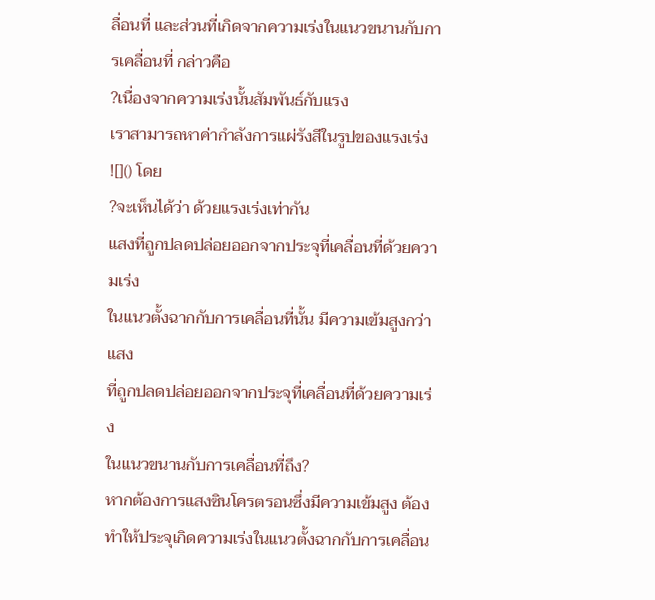ลื่อนที่ และส่วนที่เกิดจากความเร่งในแนวขนานกับการเคลื่อนที่ กล่าวคือ
?เนื่องจากความเร่งนั้นสัมพันธ์กับแรง
เราสามารถหาค่ากำลังการแผ่รังสีในรูปของแรงเร่ง
![]() โดย
?จะเห็นได้ว่า ด้วยแรงเร่งเท่ากัน
แสงที่ถูกปลดปล่อยออกจากประจุที่เคลื่อนที่ด้วยความเร่ง
ในแนวตั้งฉากกับการเคลื่อนที่นั้น มีความเข้มสูงกว่าแสง
ที่ถูกปลดปล่อยออกจากประจุที่เคลื่อนที่ด้วยความเร่ง
ในแนวขนานกับการเคลื่อนที่ถึง?
หากต้องการแสงซินโครตรอนซึ่งมีความเข้มสูง ต้องทำให้ประจุเกิดความเร่งในแนวตั้งฉากกับการเคลื่อน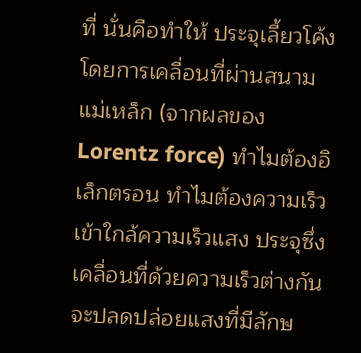ที่ นั่นคือทำให้ ประจุเลี้ยวโค้งโดยการเคลื่อนที่ผ่านสนามแม่เหล็ก (จากผลของ Lorentz force) ทำไมต้องอิเล็กตรอน ทำไมต้องความเร็วเข้าใกล้ความเร็วแสง ประจุซึ่งเคลื่อนที่ด้วยความเร็วต่างกันจะปลดปล่อยแสงที่มีลักษ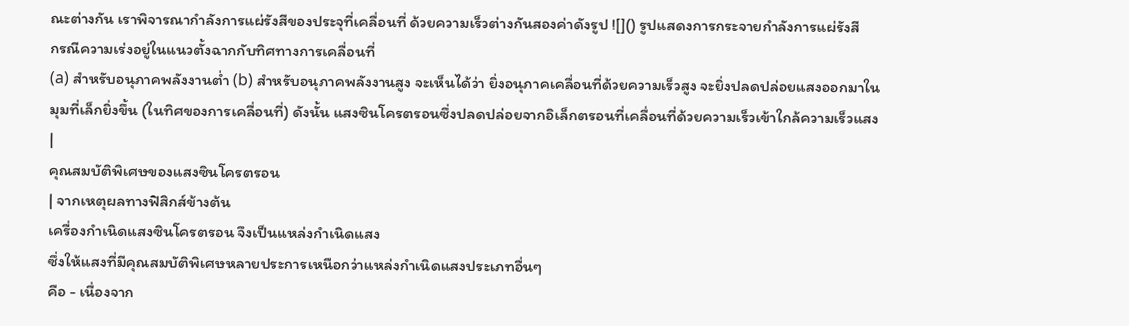ณะต่างกัน เราพิจารณากำลังการแผ่รังสีของประจุที่เคลื่อนที่ ด้วยความเร็วต่างกันสองค่าดังรูป ![]() รูปแสดงการกระจายกําลังการแผ่รังสี
กรณีความเร่งอยู่ในแนวตั้งฉากกับทิศทางการเคลื่อนที่
(a) สําหรับอนุภาคพลังงานตํ่า (b) สําหรับอนุภาคพลังงานสูง จะเห็นได้ว่า ยิ่งอนุภาคเคลื่อนที่ด้วยความเร็วสูง จะยิ่งปลดปล่อยแสงออกมาในมุมที่เล็กยิ่งขึ้น (ในทิศของการเคลื่อนที่) ดังนั้น แสงซินโครตรอนซึ่งปลดปล่อยจากอิเล็กตรอนที่เคลื่อนที่ด้วยความเร็วเข้าใกล้ความเร็วแสง
|
คุณสมบัติพิเศษของแสงซินโครตรอน
| จากเหตุผลทางฟิสิกส์ข้างต้น
เครื่องกำเนิดแสงซินโครตรอน จึงเป็นแหล่งกำเนิดแสง
ซึ่งให้แสงที่มีคุณสมบัติพิเศษหลายประการเหนือกว่าแหล่งกำเนิดแสงประเภทอื่นๆ
คือ - เนื่องจาก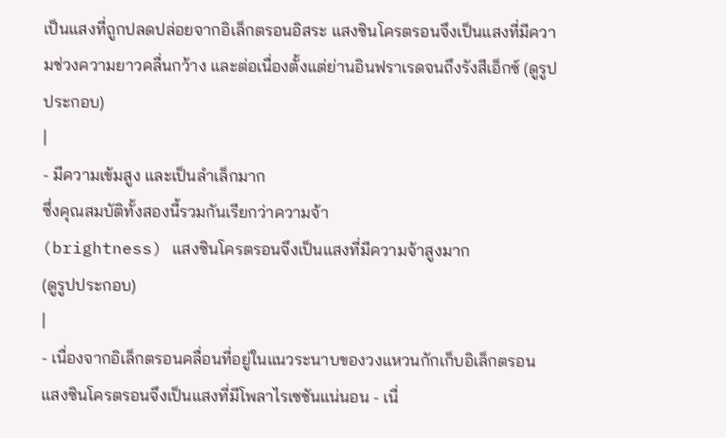เป็นแสงที่ถูกปลดปล่อยจากอิเล็กตรอนอิสระ แสงซินโครตรอนจึงเป็นแสงที่มีความช่วงความยาวคลื่นกว้าง และต่อเนื่องตั้งแต่ย่านอินฟราเรดจนถึงรังสีเอ็กซ์ (ดูรูปประกอบ)
|
- มีความเข้มสูง และเป็นลำเล็กมาก
ซึ่งคุณสมบัติทั้งสองนี้รวมกันเรียกว่าความจ้า
(brightness) แสงซินโครตรอนจึงเป็นแสงที่มีความจ้าสูงมาก
(ดูรูปประกอบ)
|
- เนื่องจากอิเล็กตรอนคลื่อนที่อยู่ในแนวระนาบของวงแหวนกักเก็บอิเล็กตรอน แสงซินโครตรอนจึงเป็นแสงที่มีโพลาไรเซชันแน่นอน - เนื่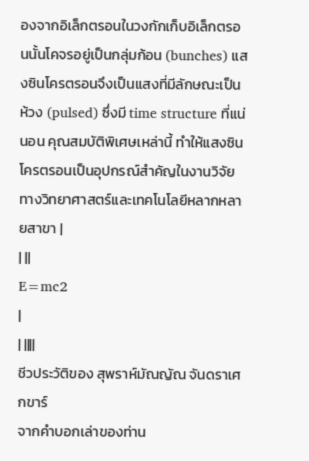องจากอิเล็กตรอนในวงกักเก็บอิเล็กตรอนนั้นโคจรอยู่เป็นกลุ่มก้อน (bunches) แสงซินโครตรอนจึงเป็นแสงที่มีลักษณะเป็นห้วง (pulsed) ซึ่งมี time structure ที่แน่นอน คุณสมบัติพิเศษเหล่านี้ ทำให้แสงซินโครตรอนเป็นอุปกรณ์สำคัญในงานวิจัยทางวิทยาศาสตร์และเทคโนโลยีหลากหลายสาขา |
| ||
E=mc2
|
| ||||
ชีวประวัติของ สุพราห์มัณญัณ จันดราเศกขาร์
จากคำบอกเล่าของท่าน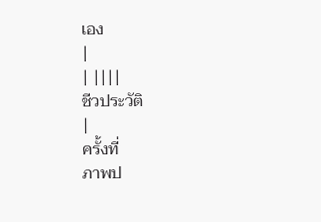เอง
|
| ||||
ชีวประวัติ
|
ครั้งที่
ภาพป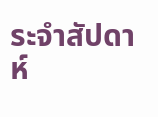ระจำสัปดาห์